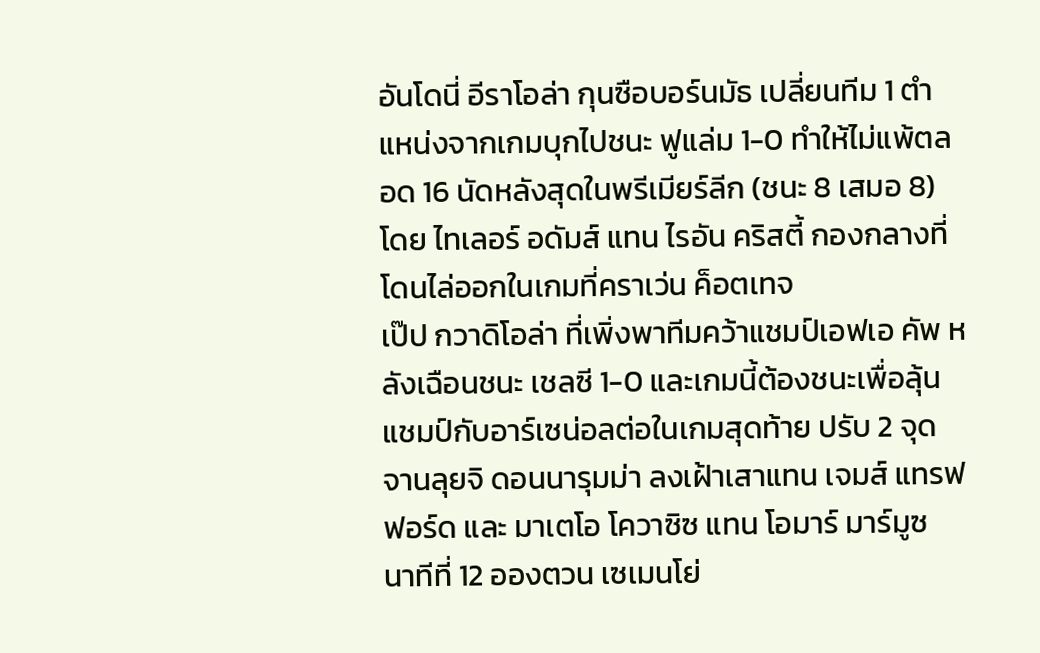อันโดนี่ อีราโอล่า กุนซือบอร์นมัธ เปลี่ยนทีม 1 ตำแหน่งจากเกมบุกไปชนะ ฟูแล่ม 1-0 ทำให้ไม่แพ้ตลอด 16 นัดหลังสุดในพรีเมียร์ลีก (ชนะ 8 เสมอ 8) โดย ไทเลอร์ อดัมส์ แทน ไรอัน คริสตี้ กองกลางที่โดนไล่ออกในเกมที่คราเว่น ค็อตเทจ
เป๊ป กวาดิโอล่า ที่เพิ่งพาทีมคว้าแชมป์เอฟเอ คัพ หลังเฉือนชนะ เชลซี 1-0 และเกมนี้ต้องชนะเพื่อลุ้นแชมป์กับอาร์เซน่อลต่อในเกมสุดท้าย ปรับ 2 จุด จานลุยจิ ดอนนารุมม่า ลงเฝ้าเสาแทน เจมส์ แทรฟฟอร์ด และ มาเตโอ โควาซิซ แทน โอมาร์ มาร์มูซ
นาทีที่ 12 อองตวน เซเมนโย่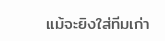แม้จะยิงใส่ทีมเก่า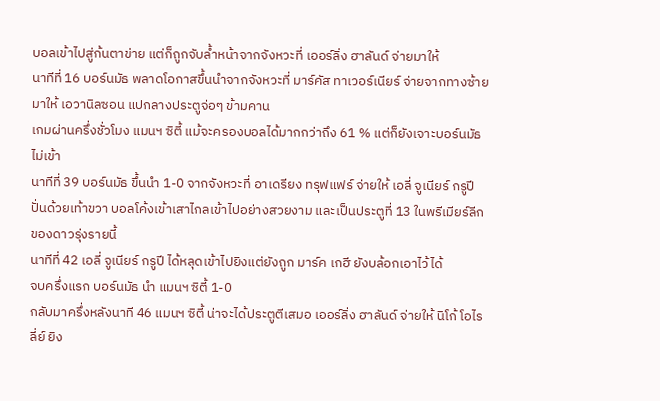บอลเข้าไปสู่ก้นตาข่าย แต่ก็ถูกจับล้ำหน้าจากจังหวะที่ เออร์ลิ่ง ฮาลันด์ จ่ายมาให้
นาทีที่ 16 บอร์นมัธ พลาดโอกาสขึ้นนำจากจังหวะที่ มาร์คัส ทาเวอร์เนียร์ จ่ายจากทางซ้ายมาให้ เอวานิลซอน แปกลางประตูจ่อๆ ข้ามคาน
เกมผ่านครึ่งชั่วโมง แมนฯ ซิตี้ แม้จะครองบอลได้มากกว่าถึง 61 % แต่ก็ยังเจาะบอร์นมัธ ไม่เข้า
นาทีที่ 39 บอร์นมัธ ขึ้นนำ 1-0 จากจังหวะที่ อาเดรียง ทรุฟแฟร์ จ่ายให้ เอลี่ จูเนียร์ กรูปี ปั่นด้วยเท้าขวา บอลโค้งเข้าเสาไกลเข้าไปอย่างสวยงาม และเป็นประตูที่ 13 ในพรีเมียร์ลีกของดาวรุ่งรายนี้
นาทีที่ 42 เอลี่ จูเนียร์ กรูปี ได้หลุดเข้าไปยิงแต่ยังถูก มาร์ค เกฮี ยังบล้อกเอาไว้ได้
จบครึ่งแรก บอร์นมัธ นำ แมนฯ ซิตี้ 1-0
กลับมาครึ่งหลังนาที 46 แมนฯ ซิตี้ น่าจะได้ประตูตีเสมอ เออร์ลิ่ง ฮาลันด์ จ่ายให้ นิโก้ โอไรลี่ย์ ยิง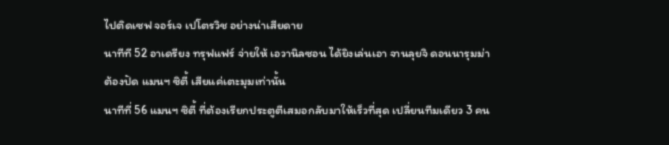ไปติดเซฟ จอร์เจ เปโตรวิช อย่างน่าเสียดาย
นาทีที 52 อาเดรียง ทรุฟแฟร์ จ่ายให้ เอวานิลซอน ได้ยิงเล่นเอา จานลุยจิ ดอนนารุมม่า ต้องปัด แมนฯ ซิตี้ เสียแค่เตะมุมเท่านั้น
นาทีที่ 56 แมนฯ ซิตี้ ที่ต้องเรียกประตูตีเสมอกลับมาให้เร็วที่สุด เปลี่ยนทีมเดียว 3 คน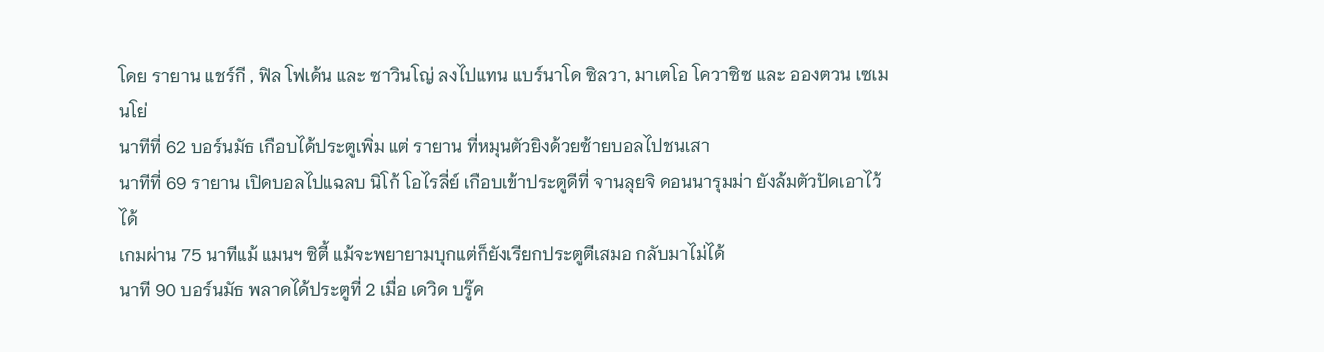โดย รายาน แชร์กี , ฟิล โฟเด้น และ ซาวินโญ่ ลงไปแทน แบร์นาโด ซิลวา, มาเตโอ โควาซิซ และ อองตวน เซเมนโย่
นาทีที่ 62 บอร์นมัธ เกือบได้ประตูเพิ่ม แต่ รายาน ที่หมุนตัวยิงด้วยซ้ายบอลไปชนเสา
นาทีที่ 69 รายาน เปิดบอลไปแฉลบ นิโก้ โอไรลี่ย์ เกือบเข้าประตูดีที่ จานลุยจิ ดอนนารุมม่า ยังล้มตัวปัดเอาไว้ได้
เกมผ่าน 75 นาทีแม้ แมนฯ ซิตี้ แม้จะพยายามบุกแต่ก็ยังเรียกประตูตีเสมอ กลับมาไม่ได้
นาที 90 บอร์นมัธ พลาดได้ประตูที่ 2 เมื่อ เดวิด บรู๊ค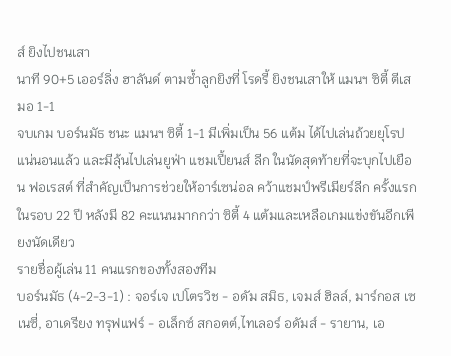ส์ ยิงไปชนเสา
นาที 90+5 เออร์ลิ่ง ฮาลันด์ ตามซ้ำลูกยิงที่ โรดรี้ ยิงชนเสาให้ แมนฯ ซิตี้ ตีเสมอ 1-1
จบเกม บอร์นมัธ ชนะ แมนฯ ซิตี้ 1-1 มีเพิ่มเป็น 56 แต้ม ได้ไปเล่นถ้วยยุโรปแน่นอนแล้ว และมีลุ้นไปเล่นยูฟ่า แชมเปี้ยนส์ ลีก ในนัดสุดท้ายที่จะบุกไปเยือน ฟอเรสต์ ที่สำคัญเป็นการช่วยให้อาร์เซน่อล คว้าแชมป์พรีเมียร์ลีก ครั้งแรกในรอบ 22 ปี หลังมี 82 คะแนนมากกว่า ซิตี้ 4 แต้มและเหลือเกมแข่งขันอีกเพียงนัดเดียว
รายชื่อผู้เล่น 11 คนแรกของทั้งสองทีม
บอร์นมัธ (4-2-3-1) : จอร์เจ เปโตรวิช - อดัม สมิธ, เจมส์ ฮิลล์, มาร์กอส เซเนซี่, อาเดรียง ทรุฟแฟร์ - อเล็กซ์ สกอตต์,ไทเลอร์ อดัมส์ - รายาน, เอ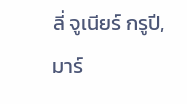ลี่ จูเนียร์ กรูปี, มาร์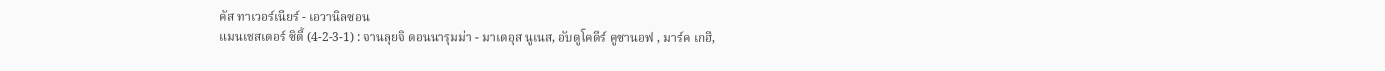คัส ทาเวอร์เนียร์ - เอวานิลซอน
แมนเชสเตอร์ ซิตี้ (4-2-3-1) : จานลุยจิ ดอนนารุมม่า - มาเตอุส นูเนส, อับดูโคดีร์ คูซานอฟ , มาร์ค เกฮี,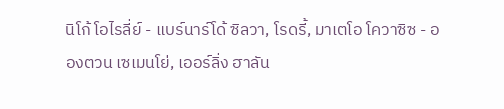นิโก้ โอไรลี่ย์ - แบร์นาร์โด้ ซิลวา, โรดรี้, มาเตโอ โควาซิซ - อองตวน เซเมนโย่, เออร์ลิ่ง ฮาลัน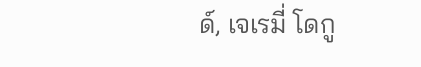ด์, เจเรมี่ โดกู